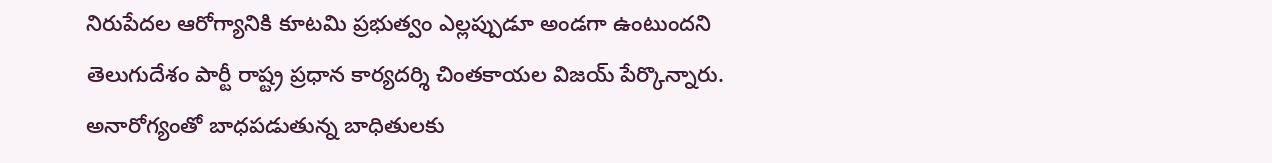నిరుపేదల ఆరోగ్యానికి కూటమి ప్రభుత్వం ఎల్లప్పుడూ అండగా ఉంటుందని తెలుగుదేశం పార్టీ రాష్ట్ర ప్రధాన కార్యదర్శి చింతకాయల విజయ్ పేర్కొన్నారు. అనారోగ్యంతో బాధపడుతున్న బాధితులకు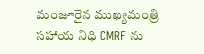మంజూరైన ముఖ్యమంత్రి సహాయ నిధి CMRF ను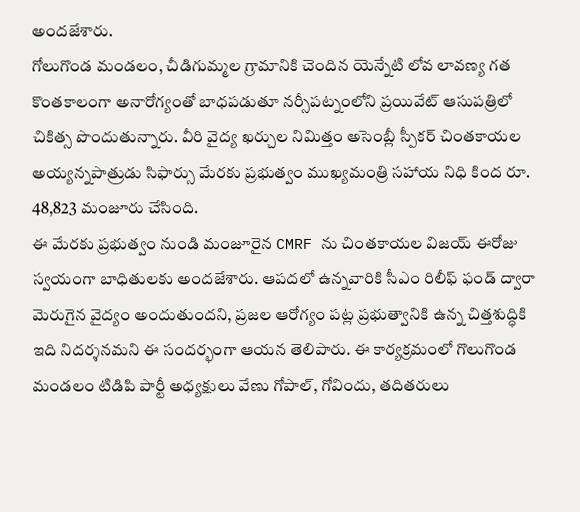అందజేశారు.
గోలుగొండ మండలం, చీడిగుమ్మల గ్రామానికి చెందిన యెన్నేటి లోవ లావణ్య గత కొంతకాలంగా అనారోగ్యంతో బాధపడుతూ నర్సీపట్నంలోని ప్రయివేట్ ఆసుపత్రిలో చికిత్స పొందుతున్నారు. వీరి వైద్య ఖర్చుల నిమిత్తం అసెంబ్లీ స్పీకర్ చింతకాయల అయ్యన్నపాత్రుడు సిఫార్సు మేరకు ప్రభుత్వం ముఖ్యమంత్రి సహాయ నిధి కింద రూ. 48,823 మంజూరు చేసింది.
ఈ మేరకు ప్రభుత్వం నుండి మంజూరైన CMRF ను చింతకాయల విజయ్ ఈరోజు స్వయంగా బాధితులకు అందజేశారు. ఆపదలో ఉన్నవారికి సీఎం రిలీఫ్ ఫండ్ ద్వారా మెరుగైన వైద్యం అందుతుందని, ప్రజల ఆరోగ్యం పట్ల ప్రభుత్వానికి ఉన్న చిత్తశుద్ధికి ఇది నిదర్శనమని ఈ సందర్భంగా ఆయన తెలిపారు. ఈ కార్యక్రమంలో గొలుగొండ మండలం టిడిపి పార్టీ అధ్యక్షులు వేణు గోపాల్, గోవిందు, తదితరులు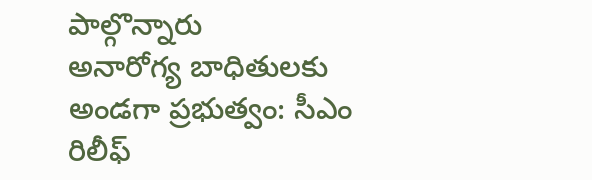పాల్గొన్నారు
అనారోగ్య బాధితులకు అండగా ప్రభుత్వం: సీఎం రిలీఫ్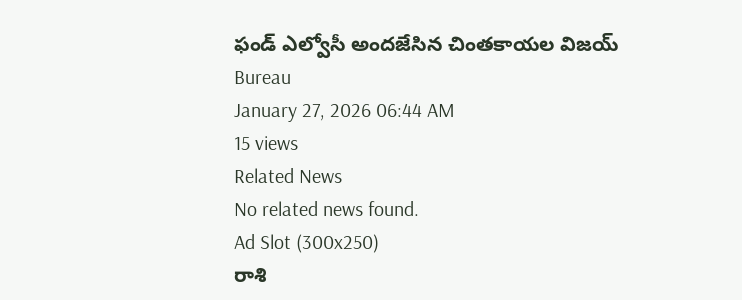ఫండ్ ఎల్వోసీ అందజేసిన చింతకాయల విజయ్
Bureau
January 27, 2026 06:44 AM
15 views
Related News
No related news found.
Ad Slot (300x250)
రాశి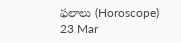ఫలాలు (Horoscope)
23 Mar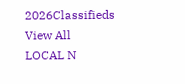2026Classifieds
View All
LOCAL N